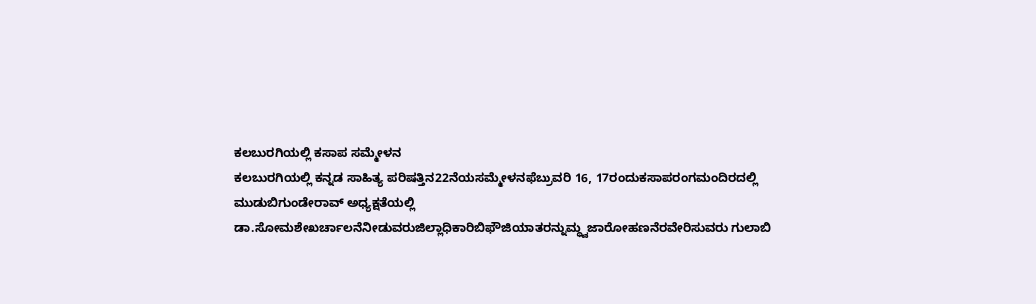ಕಲಬುರಗಿಯಲ್ಲಿ ಕಸಾಪ ಸಮ್ಮೇಳನ
ಕಲಬುರಗಿಯಲ್ಲಿ ಕನ್ನಡ ಸಾಹಿತ್ಯ ಪರಿಷತ್ತಿನ22ನೆಯಸಮ್ಮೇಳನಫೆಬ್ರುವರಿ 16, 17ರಂದುಕಸಾಪರಂಗಮಂದಿರದಲ್ಲಿ ಮುಡುಬಿಗುಂಡೇರಾವ್ ಅಧ್ಯಕ್ಷತೆಯಲ್ಲಿ ಡಾ.ಸೋಮಶೇಖರ್ಚಾಲನೆನೀಡುವರುಜಿಲ್ಲಾಧಿಕಾರಿಬಿಫೌಜಿಯಾತರನ್ನುಮ್ಧ್ವಜಾರೋಹಣನೆರವೇರಿಸುವರು ಗುಲಾಬಿ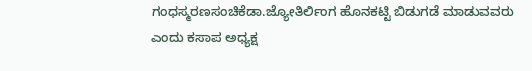ಗಂಧಸ್ಮರಣಸಂಚಿಕೆಡಾ.ಜ್ಯೋತಿರ್ಲಿಂಗ ಹೊನಕಟ್ಟಿ ಬಿಡುಗಡೆ ಮಾಡುವವರು ಎಂದು ಕಸಾಪ ಅಧ್ಯಕ್ಷ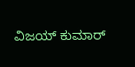ವಿಜಯ್ ಕುಮಾರ್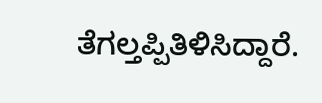ತೆಗಲ್ತಪ್ಪಿತಿಳಿಸಿದ್ದಾರೆ.